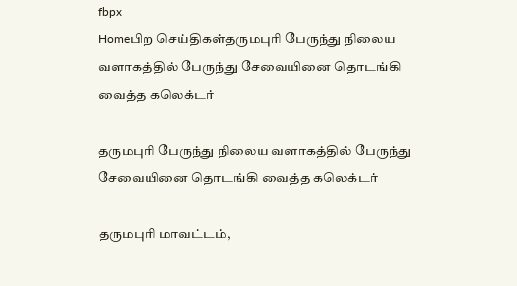fbpx
Homeபிற செய்திகள்தருமபுரி பேருந்து நிலைய வளாகத்தில் பேருந்து சேவையினை தொடங்கி வைத்த கலெக்டர்

தருமபுரி பேருந்து நிலைய வளாகத்தில் பேருந்து சேவையினை தொடங்கி வைத்த கலெக்டர்

தருமபுரி மாவட்டம்,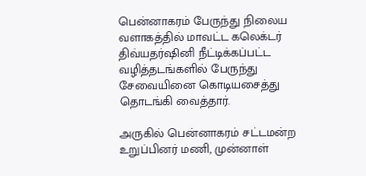பென்னாகரம் பேருந்து நிலைய வளாகத்தில் மாவட்ட கலெக்டர் திவ்யதர்ஷினி நீட்டிக்கப்பட்ட வழித்தடங்களில் பேருந்து சேவையினை கொடியசைத்து தொடங்கி வைத்தார்.

அருகில் பென்னாகரம் சட்டமன்ற உறுப்பினர் மணி, முன்னாள்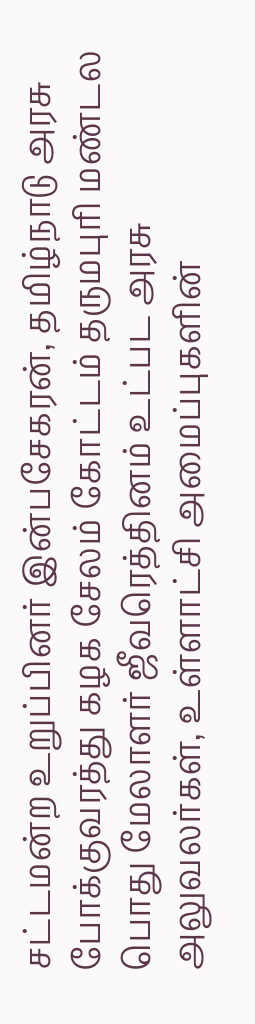சட்டமன்ற உறுப்பினர் இன்பசேகரன், தமிழ்நாடு அரசு போக்குவரத்து கழக சேலம் கோட்டம் தருமபுரி மண்டல பொது மேலாளர் ஜீவரெத்தினம் உட்பட அரசு அலுவலர்கள், உள்ளாட்சி அமைப்புகளின்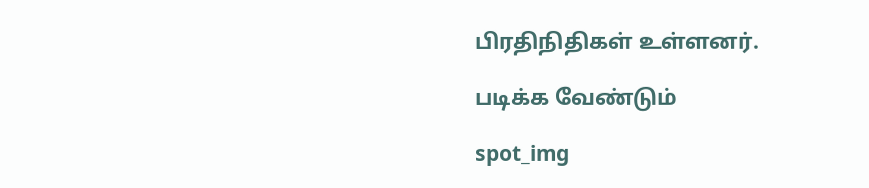பிரதிநிதிகள் உள்ளனர்.

படிக்க வேண்டும்

spot_img